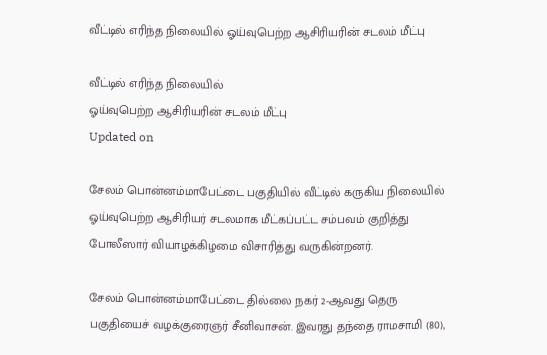வீட்டில் எரிந்த நிலையில் ஓய்வுபெற்ற ஆசிரியரின் சடலம் மீட்பு

வீட்டில் எரிந்த நிலையில்
ஓய்வுபெற்ற ஆசிரியரின் சடலம் மீட்பு
Updated on

சேலம் பொன்னம்மாபேட்டை பகுதியில் வீட்டில் கருகிய நிலையில் ஓய்வுபெற்ற ஆசிரியர் சடலமாக மீட்கப்பட்ட சம்பவம் குறித்து போலீஸார் வியாழக்கிழமை விசாரித்து வருகின்றனர்.

சேலம் பொன்னம்மாபேட்டை தில்லை நகர் 2-ஆவது தெரு பகுதியைச் வழக்குரைஞர் சீனிவாசன். இவரது தந்தை ராமசாமி (80),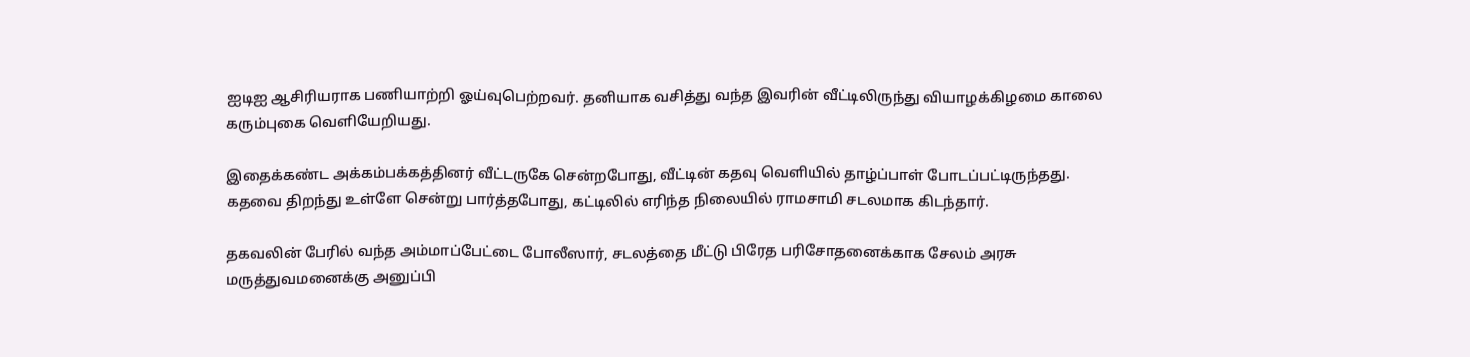ஐடிஐ ஆசிரியராக பணியாற்றி ஓய்வுபெற்றவர். தனியாக வசித்து வந்த இவரின் வீட்டிலிருந்து வியாழக்கிழமை காலை கரும்புகை வெளியேறியது.

இதைக்கண்ட அக்கம்பக்கத்தினர் வீட்டருகே சென்றபோது, வீட்டின் கதவு வெளியில் தாழ்ப்பாள் போடப்பட்டிருந்தது. கதவை திறந்து உள்ளே சென்று பார்த்தபோது, கட்டிலில் எரிந்த நிலையில் ராமசாமி சடலமாக கிடந்தார்.

தகவலின் பேரில் வந்த அம்மாப்பேட்டை போலீஸார், சடலத்தை மீட்டு பிரேத பரிசோதனைக்காக சேலம் அரசு மருத்துவமனைக்கு அனுப்பி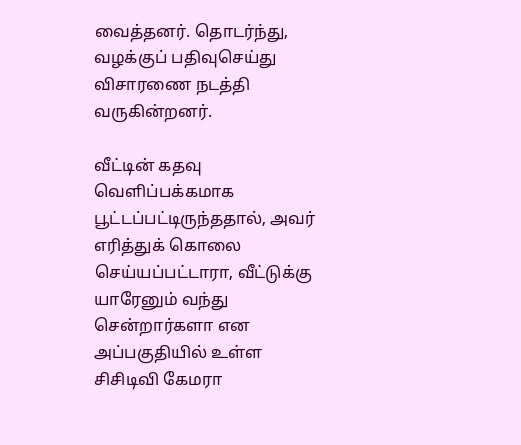வைத்தனர். தொடர்ந்து, வழக்குப் பதிவுசெய்து விசாரணை நடத்தி வருகின்றனர்.

வீட்டின் கதவு வெளிப்பக்கமாக பூட்டப்பட்டிருந்ததால், அவர் எரித்துக் கொலை செய்யப்பட்டாரா, வீட்டுக்கு யாரேனும் வந்து சென்றார்களா என அப்பகுதியில் உள்ள சிசிடிவி கேமரா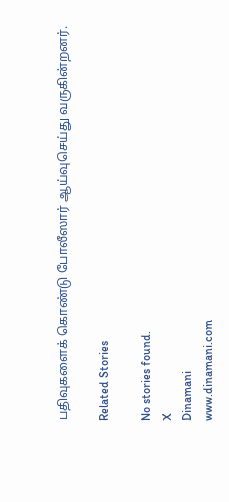பதிவுகளைக் கொண்டு போலீஸார் ஆய்வுசெய்து வருகின்றனர்.

Related Stories

No stories found.
X
Dinamani
www.dinamani.com